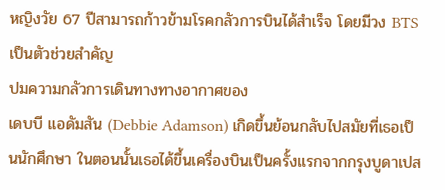หญิงวัย 67 ปีสามารถก้าวข้ามโรคกลัวการบินได้สำเร็จ โดยมีวง BTS เป็นตัวช่วยสำคัญ
ปมความกลัวการเดินทางทางอากาศของ
เดบบี แอดัมสัน (Debbie Adamson) เกิดขึ้นย้อนกลับไปสมัยที่เธอเป็นนักศึกษา ในตอนนั้นเธอได้ขึ้นเครื่องบินเป็นครั้งแรกจากกรุงบูดาเปส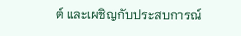ต์ และเผชิญกับประสบการณ์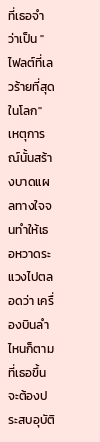ที่เธอจำว่าเป็น "ไฟลต์ที่เลวร้ายที่สุดในโลก" เหตุการณ์นั้นสร้างบาดแผลทางใจจนทำให้เธอหวาดระแวงไปตลอดว่า เครื่องบินลำไหนก็ตามที่เธอขึ้นจะต้องประสบอุบัติ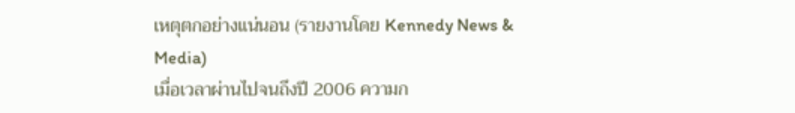เหตุตกอย่างแน่นอน (รายงานโดย Kennedy News & Media)
เมื่อเวลาผ่านไปจนถึงปี 2006 ความก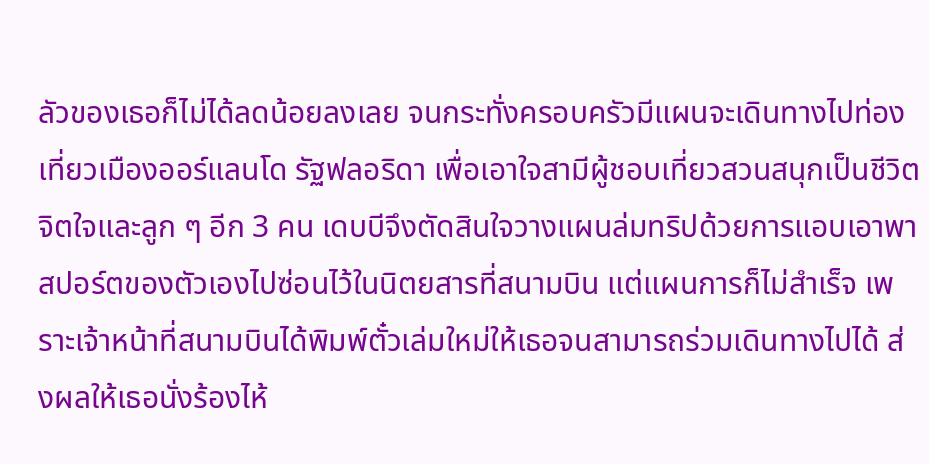ลัวของเธอก็ไม่ได้ลดน้อยลงเลย จนกระทั่งครอบครัวมีแผนจะเดินทางไปท่องเที่ยวเมืองออร์แลนโด รัฐฟลอริดา เพื่อเอาใจสามีผู้ชอบเที่ยวสวนสนุกเป็นชีวิตจิตใจและลูก ๆ อีก 3 คน เดบบีจึงตัดสินใจวางแผนล่มทริปด้วยการแอบเอาพาสปอร์ตของตัวเองไปซ่อนไว้ในนิตยสารที่สนามบิน แต่แผนการก็ไม่สำเร็จ เพราะเจ้าหน้าที่สนามบินได้พิมพ์ตั๋วเล่มใหม่ให้เธอจนสามารถร่วมเดินทางไปได้ ส่งผลให้เธอนั่งร้องไห้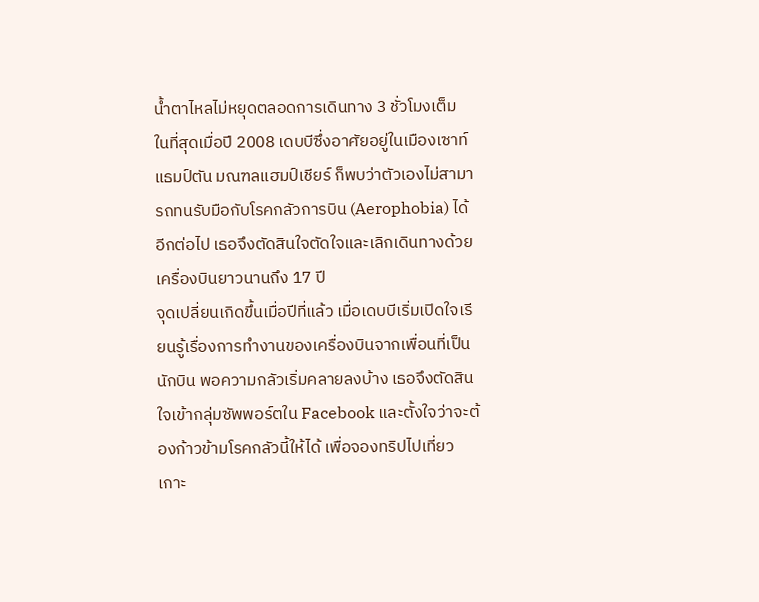น้ำตาไหลไม่หยุดตลอดการเดินทาง 3 ชั่วโมงเต็ม
ในที่สุดเมื่อปี 2008 เดบบีซึ่งอาศัยอยู่ในเมืองเซาท์แธมป์ตัน มณฑลแฮมป์เชียร์ ก็พบว่าตัวเองไม่สามารถทนรับมือกับโรคกลัวการบิน (Aerophobia) ได้อีกต่อไป เธอจึงตัดสินใจตัดใจและเลิกเดินทางด้วยเครื่องบินยาวนานถึง 17 ปี
จุดเปลี่ยนเกิดขึ้นเมื่อปีที่แล้ว เมื่อเดบบีเริ่มเปิดใจเรียนรู้เรื่องการทำงานของเครื่องบินจากเพื่อนที่เป็นนักบิน พอความกลัวเริ่มคลายลงบ้าง เธอจึงตัดสินใจเข้ากลุ่มซัพพอร์ตใน Facebook และตั้งใจว่าจะต้องก้าวข้ามโรคกลัวนี้ให้ได้ เพื่อจองทริปไปเที่ยวเกาะ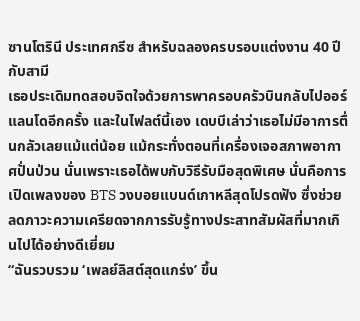ซานโตรินี ประเทศกรีซ สำหรับฉลองครบรอบแต่งงาน 40 ปีกับสามี
เธอประเดิมทดสอบจิตใจด้วยการพาครอบครัวบินกลับไปออร์แลนโดอีกครั้ง และในไฟลต์นี้เอง เดบบีเล่าว่าเธอไม่มีอาการตื่นกลัวเลยแม้แต่น้อย แม้กระทั่งตอนที่เครื่องเจอสภาพอากาศปั่นป่วน นั่นเพราะเธอได้พบกับวิธีรับมือสุดพิเศษ นั่นคือการเปิดเพลงของ BTS วงบอยแบนด์เกาหลีสุดโปรดฟัง ซึ่งช่วยลดภาวะความเครียดจากการรับรู้ทางประสาทสัมผัสที่มากเกินไปได้อย่างดีเยี่ยม
“ฉันรวบรวม ‘เพลย์ลิสต์สุดแกร่ง’ ขึ้น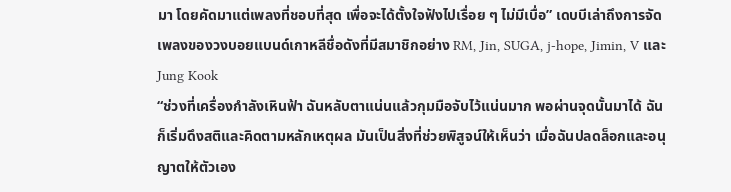มา โดยคัดมาแต่เพลงที่ชอบที่สุด เพื่อจะได้ตั้งใจฟังไปเรื่อย ๆ ไม่มีเบื่อ” เดบบีเล่าถึงการจัดเพลงของวงบอยแบนด์เกาหลีชื่อดังที่มีสมาชิกอย่าง RM, Jin, SUGA, j-hope, Jimin, V และ Jung Kook
“ช่วงที่เครื่องกำลังเหินฟ้า ฉันหลับตาแน่นแล้วกุมมือจับไว้แน่นมาก พอผ่านจุดนั้นมาได้ ฉันก็เริ่มดึงสติและคิดตามหลักเหตุผล มันเป็นสิ่งที่ช่วยพิสูจน์ให้เห็นว่า เมื่อฉันปลดล็อกและอนุญาตให้ตัวเอง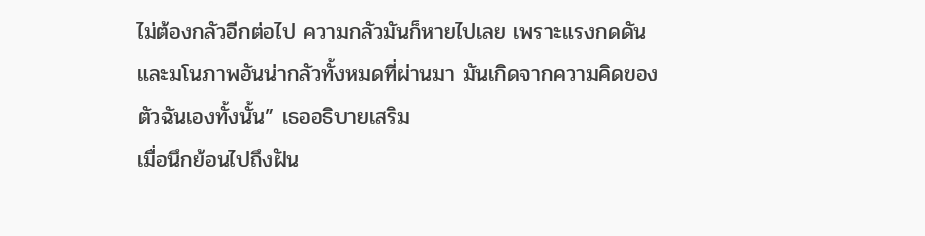ไม่ต้องกลัวอีกต่อไป ความกลัวมันก็หายไปเลย เพราะแรงกดดันและมโนภาพอันน่ากลัวทั้งหมดที่ผ่านมา มันเกิดจากความคิดของตัวฉันเองทั้งนั้น” เธออธิบายเสริม
เมื่อนึกย้อนไปถึงฝัน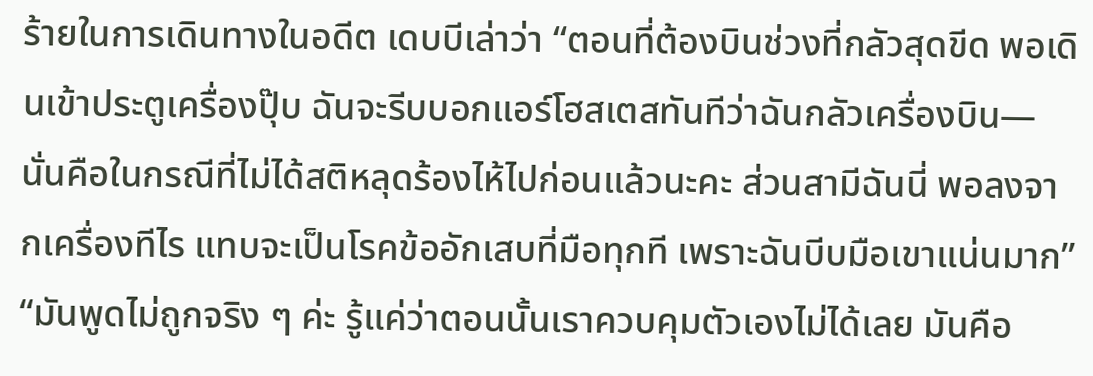ร้ายในการเดินทางในอดีต เดบบีเล่าว่า “ตอนที่ต้องบินช่วงที่กลัวสุดขีด พอเดินเข้าประตูเครื่องปุ๊บ ฉันจะรีบบอกแอร์โฮสเตสทันทีว่าฉันกลัวเครื่องบิน—นั่นคือในกรณีที่ไม่ได้สติหลุดร้องไห้ไปก่อนแล้วนะคะ ส่วนสามีฉันนี่ พอลงจากเครื่องทีไร แทบจะเป็นโรคข้ออักเสบที่มือทุกที เพราะฉันบีบมือเขาแน่นมาก”
“มันพูดไม่ถูกจริง ๆ ค่ะ รู้แค่ว่าตอนนั้นเราควบคุมตัวเองไม่ได้เลย มันคือ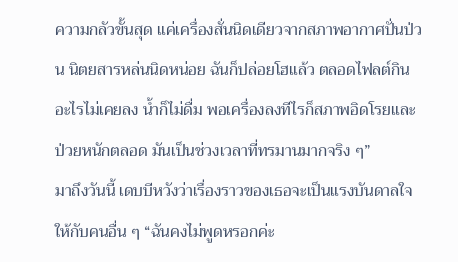ความกลัวขั้นสุด แค่เครื่องสั่นนิดเดียวจากสภาพอากาศปั่นป่วน นิตยสารหล่นนิดหน่อย ฉันก็ปล่อยโฮแล้ว ตลอดไฟลต์กินอะไรไม่เคยลง น้ำก็ไม่ดื่ม พอเครื่องลงทีไรก็สภาพอิดโรยและป่วยหนักตลอด มันเป็นช่วงเวลาที่ทรมานมากจริง ๆ”
มาถึงวันนี้ เดบบีหวังว่าเรื่องราวของเธอจะเป็นแรงบันดาลใจให้กับคนอื่น ๆ “ฉันคงไม่พูดหรอกค่ะ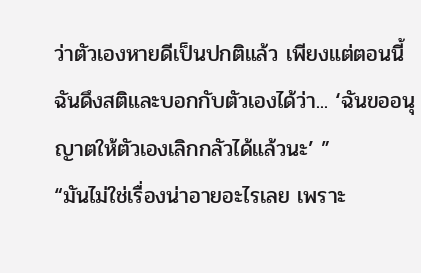ว่าตัวเองหายดีเป็นปกติแล้ว เพียงแต่ตอนนี้ฉันดึงสติและบอกกับตัวเองได้ว่า... ‘ฉันขออนุญาตให้ตัวเองเลิกกลัวได้แล้วนะ’ ”
“มันไม่ใช่เรื่องน่าอายอะไรเลย เพราะ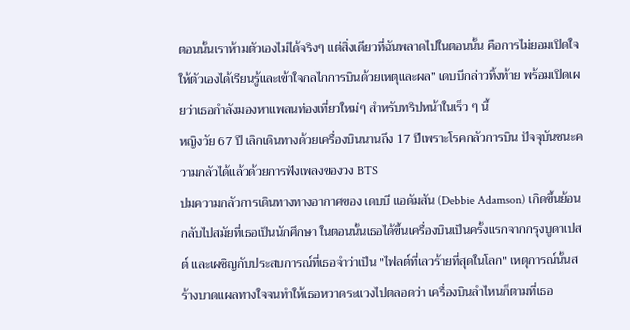ตอนนั้นเราห้ามตัวเองไม่ได้จริงๆ แต่สิ่งเดียวที่ฉันพลาดไปในตอนนั้น คือการไม่ยอมเปิดใจให้ตัวเองได้เรียนรู้และเข้าใจกลไกการบินด้วยเหตุและผล” เดบบีกล่าวทิ้งท้าย พร้อมเปิดเผยว่าเธอกำลังมองหาแพลนท่องเที่ยวใหม่ๆ สำหรับทริปหน้าในเร็ว ๆ นี้
หญิงวัย 67 ปี เลิกเดินทางด้วยเครื่องบินนานถึง 17 ปีเพราะโรคกลัวการบิน ปัจจุบันชนะความกลัวได้แล้วด้วยการฟังเพลงของวง BTS
ปมความกลัวการเดินทางทางอากาศของ เดบบี แอดัมสัน (Debbie Adamson) เกิดขึ้นย้อนกลับไปสมัยที่เธอเป็นนักศึกษา ในตอนนั้นเธอได้ขึ้นเครื่องบินเป็นครั้งแรกจากกรุงบูดาเปสต์ และเผชิญกับประสบการณ์ที่เธอจำว่าเป็น "ไฟลต์ที่เลวร้ายที่สุดในโลก" เหตุการณ์นั้นสร้างบาดแผลทางใจจนทำให้เธอหวาดระแวงไปตลอดว่า เครื่องบินลำไหนก็ตามที่เธอ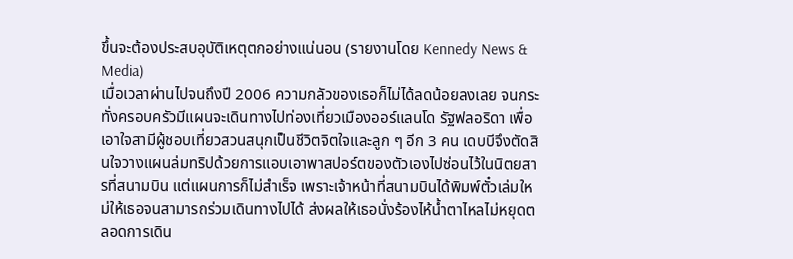ขึ้นจะต้องประสบอุบัติเหตุตกอย่างแน่นอน (รายงานโดย Kennedy News & Media)
เมื่อเวลาผ่านไปจนถึงปี 2006 ความกลัวของเธอก็ไม่ได้ลดน้อยลงเลย จนกระทั่งครอบครัวมีแผนจะเดินทางไปท่องเที่ยวเมืองออร์แลนโด รัฐฟลอริดา เพื่อเอาใจสามีผู้ชอบเที่ยวสวนสนุกเป็นชีวิตจิตใจและลูก ๆ อีก 3 คน เดบบีจึงตัดสินใจวางแผนล่มทริปด้วยการแอบเอาพาสปอร์ตของตัวเองไปซ่อนไว้ในนิตยสารที่สนามบิน แต่แผนการก็ไม่สำเร็จ เพราะเจ้าหน้าที่สนามบินได้พิมพ์ตั๋วเล่มใหม่ให้เธอจนสามารถร่วมเดินทางไปได้ ส่งผลให้เธอนั่งร้องไห้น้ำตาไหลไม่หยุดตลอดการเดิน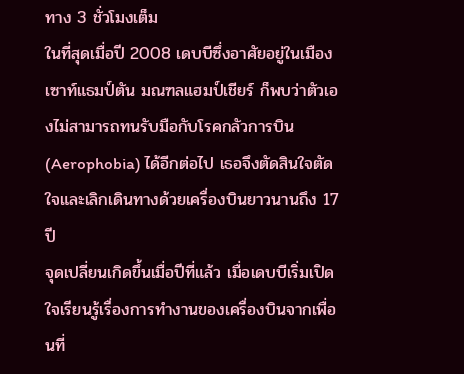ทาง 3 ชั่วโมงเต็ม
ในที่สุดเมื่อปี 2008 เดบบีซึ่งอาศัยอยู่ในเมืองเซาท์แธมป์ตัน มณฑลแฮมป์เชียร์ ก็พบว่าตัวเองไม่สามารถทนรับมือกับโรคกลัวการบิน (Aerophobia) ได้อีกต่อไป เธอจึงตัดสินใจตัดใจและเลิกเดินทางด้วยเครื่องบินยาวนานถึง 17 ปี
จุดเปลี่ยนเกิดขึ้นเมื่อปีที่แล้ว เมื่อเดบบีเริ่มเปิดใจเรียนรู้เรื่องการทำงานของเครื่องบินจากเพื่อนที่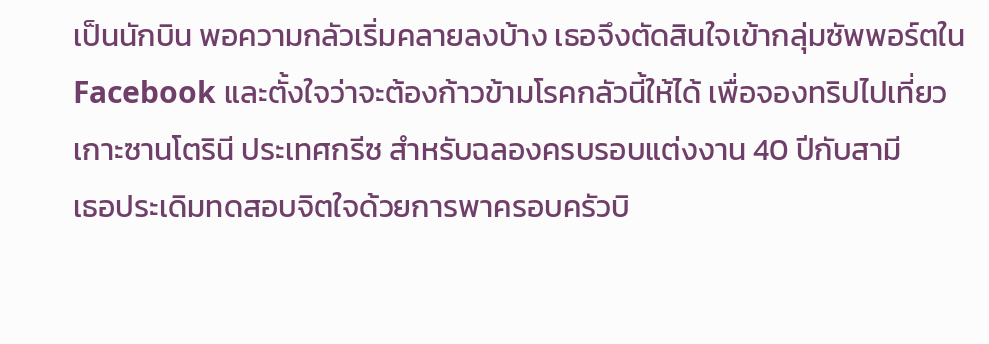เป็นนักบิน พอความกลัวเริ่มคลายลงบ้าง เธอจึงตัดสินใจเข้ากลุ่มซัพพอร์ตใน Facebook และตั้งใจว่าจะต้องก้าวข้ามโรคกลัวนี้ให้ได้ เพื่อจองทริปไปเที่ยวเกาะซานโตรินี ประเทศกรีซ สำหรับฉลองครบรอบแต่งงาน 40 ปีกับสามี
เธอประเดิมทดสอบจิตใจด้วยการพาครอบครัวบิ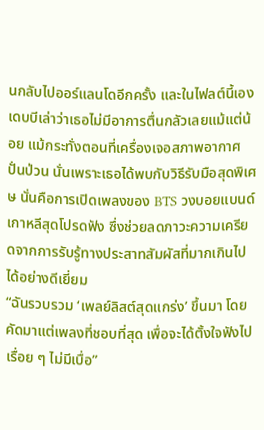นกลับไปออร์แลนโดอีกครั้ง และในไฟลต์นี้เอง เดบบีเล่าว่าเธอไม่มีอาการตื่นกลัวเลยแม้แต่น้อย แม้กระทั่งตอนที่เครื่องเจอสภาพอากาศปั่นป่วน นั่นเพราะเธอได้พบกับวิธีรับมือสุดพิเศษ นั่นคือการเปิดเพลงของ BTS วงบอยแบนด์เกาหลีสุดโปรดฟัง ซึ่งช่วยลดภาวะความเครียดจากการรับรู้ทางประสาทสัมผัสที่มากเกินไปได้อย่างดีเยี่ยม
“ฉันรวบรวม ‘เพลย์ลิสต์สุดแกร่ง’ ขึ้นมา โดยคัดมาแต่เพลงที่ชอบที่สุด เพื่อจะได้ตั้งใจฟังไปเรื่อย ๆ ไม่มีเบื่อ”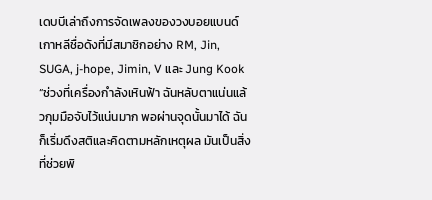เดบบีเล่าถึงการจัดเพลงของวงบอยแบนด์เกาหลีชื่อดังที่มีสมาชิกอย่าง RM, Jin, SUGA, j-hope, Jimin, V และ Jung Kook
“ช่วงที่เครื่องกำลังเหินฟ้า ฉันหลับตาแน่นแล้วกุมมือจับไว้แน่นมาก พอผ่านจุดนั้นมาได้ ฉันก็เริ่มดึงสติและคิดตามหลักเหตุผล มันเป็นสิ่งที่ช่วยพิ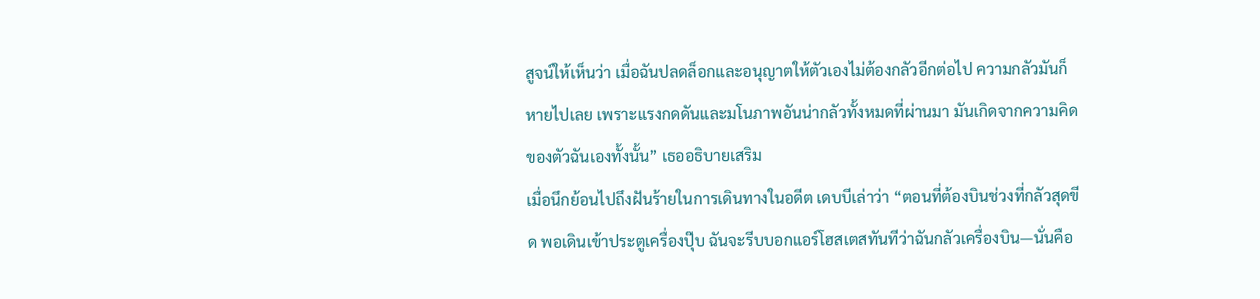สูจน์ให้เห็นว่า เมื่อฉันปลดล็อกและอนุญาตให้ตัวเองไม่ต้องกลัวอีกต่อไป ความกลัวมันก็หายไปเลย เพราะแรงกดดันและมโนภาพอันน่ากลัวทั้งหมดที่ผ่านมา มันเกิดจากความคิดของตัวฉันเองทั้งนั้น” เธออธิบายเสริม
เมื่อนึกย้อนไปถึงฝันร้ายในการเดินทางในอดีต เดบบีเล่าว่า “ตอนที่ต้องบินช่วงที่กลัวสุดขีด พอเดินเข้าประตูเครื่องปุ๊บ ฉันจะรีบบอกแอร์โฮสเตสทันทีว่าฉันกลัวเครื่องบิน—นั่นคือ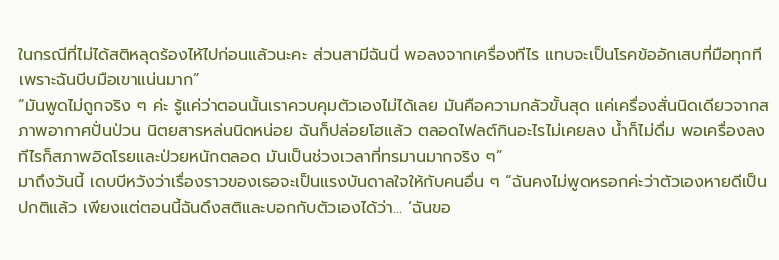ในกรณีที่ไม่ได้สติหลุดร้องไห้ไปก่อนแล้วนะคะ ส่วนสามีฉันนี่ พอลงจากเครื่องทีไร แทบจะเป็นโรคข้ออักเสบที่มือทุกที เพราะฉันบีบมือเขาแน่นมาก”
“มันพูดไม่ถูกจริง ๆ ค่ะ รู้แค่ว่าตอนนั้นเราควบคุมตัวเองไม่ได้เลย มันคือความกลัวขั้นสุด แค่เครื่องสั่นนิดเดียวจากสภาพอากาศปั่นป่วน นิตยสารหล่นนิดหน่อย ฉันก็ปล่อยโฮแล้ว ตลอดไฟลต์กินอะไรไม่เคยลง น้ำก็ไม่ดื่ม พอเครื่องลงทีไรก็สภาพอิดโรยและป่วยหนักตลอด มันเป็นช่วงเวลาที่ทรมานมากจริง ๆ”
มาถึงวันนี้ เดบบีหวังว่าเรื่องราวของเธอจะเป็นแรงบันดาลใจให้กับคนอื่น ๆ “ฉันคงไม่พูดหรอกค่ะว่าตัวเองหายดีเป็นปกติแล้ว เพียงแต่ตอนนี้ฉันดึงสติและบอกกับตัวเองได้ว่า... ‘ฉันขอ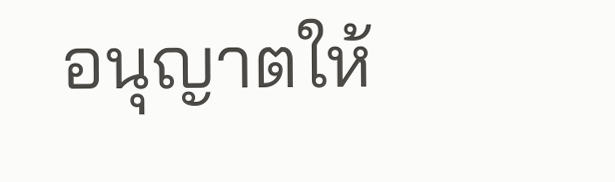อนุญาตให้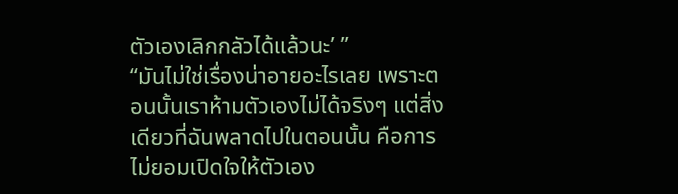ตัวเองเลิกกลัวได้แล้วนะ’ ”
“มันไม่ใช่เรื่องน่าอายอะไรเลย เพราะตอนนั้นเราห้ามตัวเองไม่ได้จริงๆ แต่สิ่งเดียวที่ฉันพลาดไปในตอนนั้น คือการไม่ยอมเปิดใจให้ตัวเอง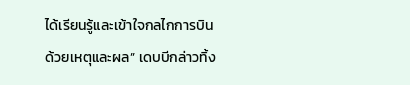ได้เรียนรู้และเข้าใจกลไกการบินด้วยเหตุและผล” เดบบีกล่าวทิ้ง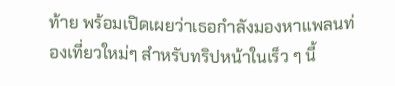ท้าย พร้อมเปิดเผยว่าเธอกำลังมองหาแพลนท่องเที่ยวใหม่ๆ สำหรับทริปหน้าในเร็ว ๆ นี้